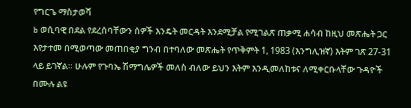የግርጌ ማስታወሻ
b ወሲባዊ በደል የደረሰባቸውን ሰዎች እንዴት መርዳት እንደሚቻል የሚገልጽ ጠቃሚ ሐሳብ ከዚህ መጽሔት ጋር እየታተመ በሚወጣው መጠበቂያ ግንብ በተባለው መጽሔት የጥቅምት 1, 1983 (እንግሊዝኛ) እትም ገጽ 27-31 ላይ ይገኛል። ሁሉም የጉባኤ ሽማግሌዎች መለስ ብለው ይህን እትም እንዲመለከቱና ለሚቀርቡላቸው ጉዳዮች በሙሉ ልዩ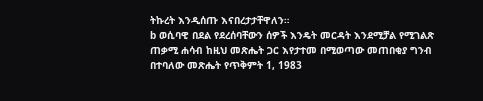ትኩረት እንዲሰጡ እናበረታታቸዋለን።
b ወሲባዊ በደል የደረሰባቸውን ሰዎች እንዴት መርዳት እንደሚቻል የሚገልጽ ጠቃሚ ሐሳብ ከዚህ መጽሔት ጋር እየታተመ በሚወጣው መጠበቂያ ግንብ በተባለው መጽሔት የጥቅምት 1, 1983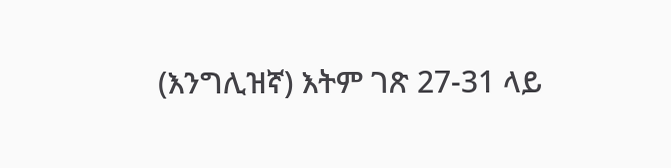(እንግሊዝኛ) እትም ገጽ 27-31 ላይ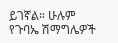ይገኛል። ሁሉም የጉባኤ ሽማግሌዎች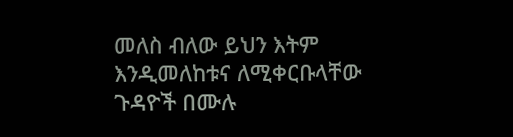መለስ ብለው ይህን እትም እንዲመለከቱና ለሚቀርቡላቸው ጉዳዮች በሙሉ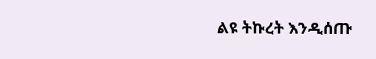ልዩ ትኩረት እንዲሰጡ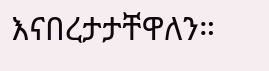እናበረታታቸዋለን።